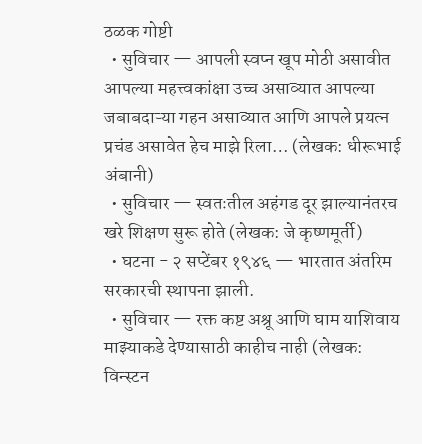ठळक गोष्टी
  • सुविचार — आपली स्वप्न खूप मोठी असावीत आपल्या महत्त्वकांक्षा उच्च असाव्यात आपल्या जबाबदाऱ्या गहन असाव्यात आणि आपले प्रयत्न प्रचंड असावेत हेच माझे रिला… (लेखक: धीरूभाई अंबानी)
  • सुविचार — स्वतःतील अहंगड दूर झाल्यानंतरच खरे शिक्षण सुरू होते (लेखक: जे कृष्णमूर्ती)
  • घटना - २ सप्टेंबर १९४६ — भारतात अंतरिम सरकारची स्थापना झाली.
  • सुविचार — रक्त कष्ट अश्रू आणि घाम याशिवाय माझ्याकडे देण्यासाठी काहीच नाही (लेखक: विन्स्टन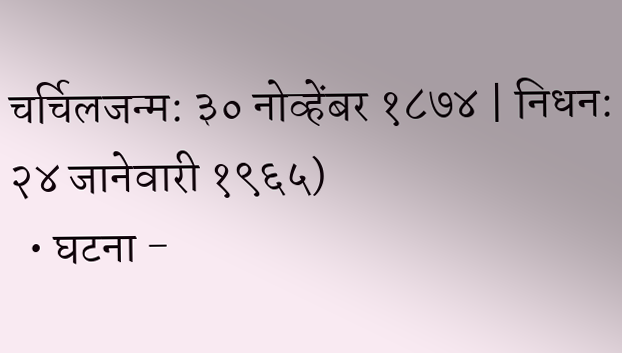चर्चिलजन्म: ३० नोव्हेंबर १८७४ | निधन: २४ जानेवारी १९६५)
  • घटना -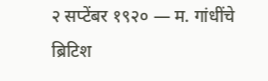२ सप्टेंबर १९२० — म. गांधींचे ब्रिटिश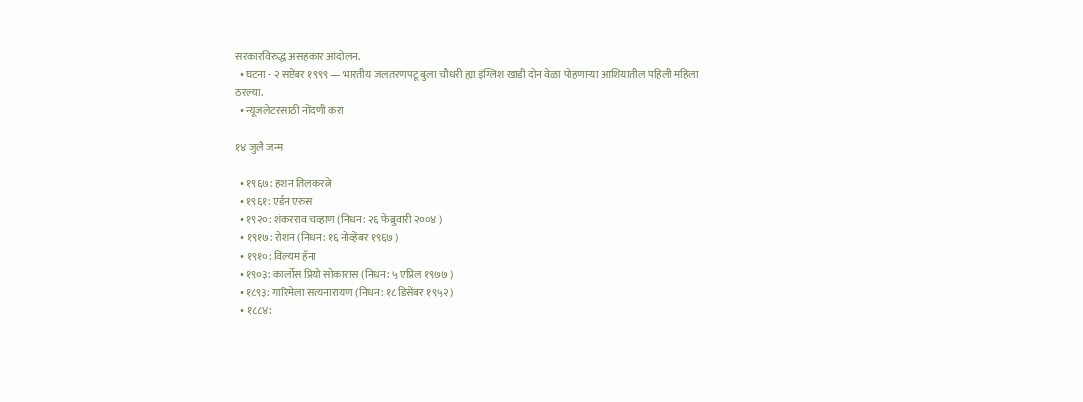सरकारविरुद्ध असहकार आंदोलन.
  • घटना - २ सप्टेंबर १९९९ — भारतीय जलतरणपटू बुला चौधरी ह्या इंग्लिश खाडी दोन वेळा पोहणाऱ्या आशियातील पहिली महिला ठरल्या.
  • न्यूजलेटरसाठी नोंदणी करा

१४ जुलै जन्म

  • १९६७: हशन तिलकरत्ने
  • १९६१: एर्डन एरुस
  • १९२०: शंकरराव चव्हाण (निधन: २६ फेब्रुवारी २००४ )
  • १९१७: रोशन (निधन: १६ नोव्हेंबर १९६७ )
  • १९१०: विल्यम हॅना
  • १९०३: कार्लोस प्रियो सोकारास (निधन: ५ एप्रिल १९७७ )
  • १८९३: गारिमेला सत्यनारायण (निधन: १८ डिसेंबर १९५२ )
  • १८८४: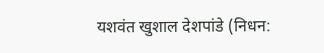यशवंत खुशाल देशपांडे (निधन: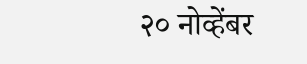२० नोव्हेंबर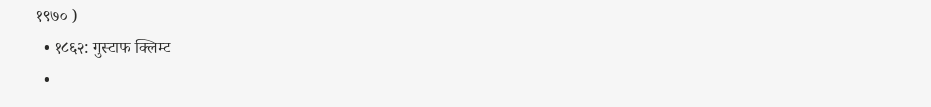१९७० )
  • १८६२: गुस्टाफ क्लिम्ट
  •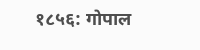१८५६: गोपाल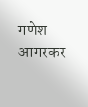गणेश आगरकर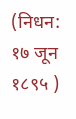(निधन: १७ जून १८९५ )